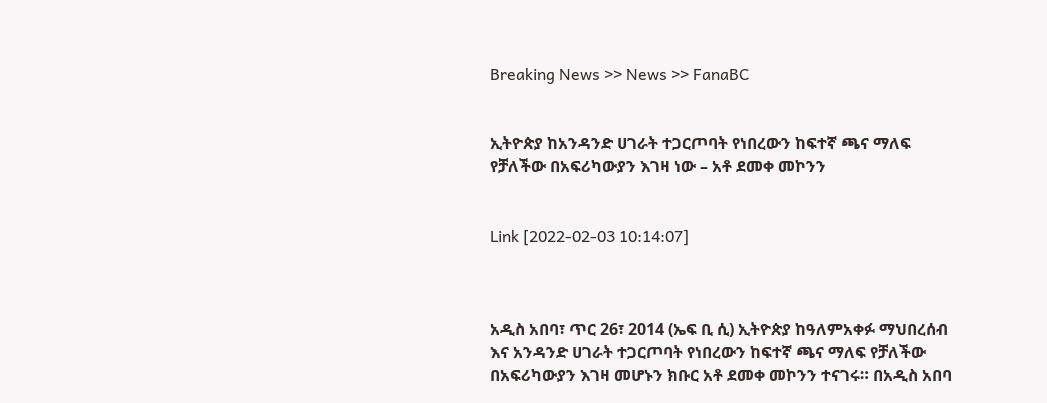Breaking News >> News >> FanaBC


ኢትዮጵያ ከአንዳንድ ሀገራት ተጋርጦባት የነበረውን ከፍተኛ ጫና ማለፍ የቻለችው በአፍሪካውያን እገዛ ነው – አቶ ደመቀ መኮንን


Link [2022-02-03 10:14:07]



አዲስ አበባ፣ ጥር 26፣ 2014 (ኤፍ ቢ ሲ) ኢትዮጵያ ከዓለምአቀፉ ማህበረሰብ እና አንዳንድ ሀገራት ተጋርጦባት የነበረውን ከፍተኛ ጫና ማለፍ የቻለችው በአፍሪካውያን እገዛ መሆኑን ክቡር አቶ ደመቀ መኮንን ተናገሩ። በአዲስ አበባ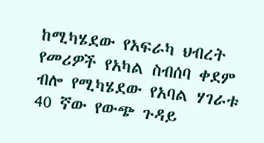ከሚካሄደው የአፍራካ ህብረት የመሪዎች የአካል ስብሰባ ቀደም ብሎ የሚካሄደው የአባል ሃገራቱ 40 ኛው የውጭ ጉዳይ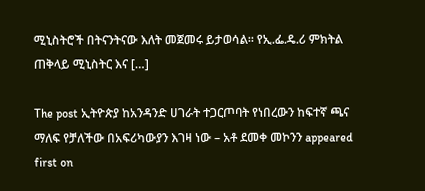ሚኒስትሮች በትናንትናው እለት መጀመሩ ይታወሳል። የኢ.ፌ.ዴ.ሪ ምክትል ጠቅላይ ሚኒስትር እና […]

The post ኢትዮጵያ ከአንዳንድ ሀገራት ተጋርጦባት የነበረውን ከፍተኛ ጫና ማለፍ የቻለችው በአፍሪካውያን እገዛ ነው – አቶ ደመቀ መኮንን appeared first on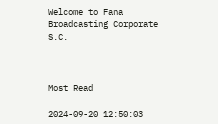Welcome to Fana Broadcasting Corporate S.C.



Most Read

2024-09-20 12:50:03